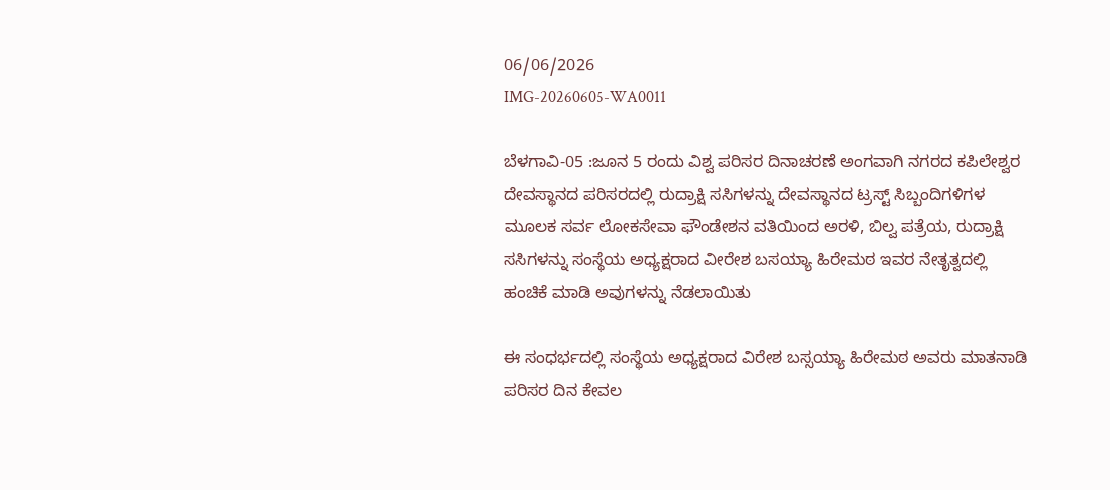06/06/2026
IMG-20260605-WA0011

ಬೆಳಗಾವಿ-05 :ಜೂನ 5 ರಂದು ವಿಶ್ವ ಪರಿಸರ ದಿನಾಚರಣೆ ಅಂಗವಾಗಿ ನಗರದ ಕಪಿಲೇಶ್ವರ ದೇವಸ್ಥಾನದ ಪರಿಸರದಲ್ಲಿ ರುದ್ರಾಕ್ಷಿ ಸಸಿಗಳನ್ನು ದೇವಸ್ಥಾನದ ಟ್ರಸ್ಟ್ ಸಿಬ್ಬಂದಿಗಳಿಗಳ ಮೂಲಕ ಸರ್ವ ಲೋಕಸೇವಾ ಫೌಂಡೇಶನ ವತಿಯಿಂದ ಅರಳಿ, ಬಿಲ್ವ ಪತ್ರೆಯ, ರುದ್ರಾಕ್ಷಿ ಸಸಿಗಳನ್ನು ಸಂಸ್ಥೆಯ ಅಧ್ಯಕ್ಷರಾದ ವೀರೇಶ ಬಸಯ್ಯಾ ಹಿರೇಮಠ ಇವರ ನೇತೃತ್ವದಲ್ಲಿ ಹಂಚಿಕೆ ಮಾಡಿ ಅವುಗಳನ್ನು ನೆಡಲಾಯಿತು

ಈ ಸಂಧರ್ಭದಲ್ಲಿ ಸಂಸ್ಥೆಯ ಅಧ್ಯಕ್ಷರಾದ ವಿರೇಶ ಬಸ್ಸಯ್ಯಾ ಹಿರೇಮಠ ಅವರು ಮಾತನಾಡಿ ಪರಿಸರ ದಿನ ಕೇವಲ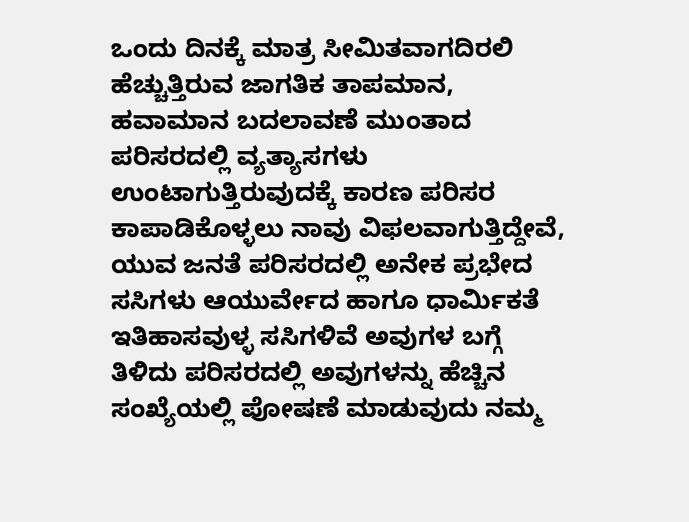ಒಂದು ದಿನಕ್ಕೆ ಮಾತ್ರ ಸೀಮಿತವಾಗದಿರಲಿ ಹೆಚ್ಚುತ್ತಿರುವ ಜಾಗತಿಕ ತಾಪಮಾನ, ಹವಾಮಾನ ಬದಲಾವಣೆ ಮುಂತಾದ ಪರಿಸರದಲ್ಲಿ ವ್ಯತ್ಯಾಸಗಳು ಉಂಟಾಗುತ್ತಿರುವುದಕ್ಕೆ ಕಾರಣ ಪರಿಸರ ಕಾಪಾಡಿಕೊಳ್ಳಲು ನಾವು ವಿಫಲವಾಗುತ್ತಿದ್ದೇವೆ, ಯುವ ಜನತೆ ಪರಿಸರದಲ್ಲಿ ಅನೇಕ ಪ್ರಭೇದ ಸಸಿಗಳು ಆಯುರ್ವೇದ ಹಾಗೂ ಧಾರ್ಮಿಕತೆ ಇತಿಹಾಸವುಳ್ಳ ಸಸಿಗಳಿವೆ ಅವುಗಳ ಬಗ್ಗೆ ತಿಳಿದು ಪರಿಸರದಲ್ಲಿ ಅವುಗಳನ್ನು ಹೆಚ್ಚಿನ ಸಂಖ್ಯೆಯಲ್ಲಿ ಪೋಷಣೆ ಮಾಡುವುದು ನಮ್ಮ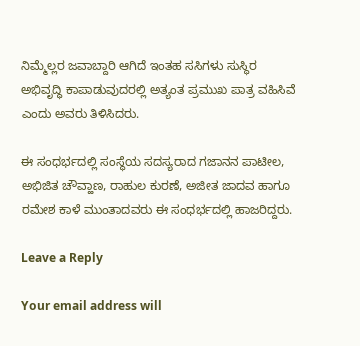ನಿಮ್ಮೆಲ್ಲರ ಜವಾಬ್ದಾರಿ ಆಗಿದೆ ಇಂತಹ ಸಸಿಗಳು ಸುಸ್ಥಿರ ಅಭಿವೃದ್ಧಿ ಕಾಪಾಡುವುದರಲ್ಲಿ ಅತ್ಯಂತ ಪ್ರಮುಖ ಪಾತ್ರ ವಹಿಸಿವೆ ಎಂದು ಅವರು ತಿಳಿಸಿದರು.

ಈ ಸಂಧರ್ಭದಲ್ಲಿ ಸಂಸ್ಥೆಯ ಸದಸ್ಯರಾದ ಗಜಾನನ ‌ಪಾಟೀಲ, ಅಭಿಜಿತ ಚೌವ್ಹಾಣ, ರಾಹುಲ ಕುರಣೆ, ಅಜೀತ ಜಾದವ ಹಾಗೂ ರಮೇಶ ಕಾಳೆ ಮುಂತಾದವರು ಈ ಸಂಧರ್ಭದಲ್ಲಿ ಹಾಜರಿದ್ದರು.

Leave a Reply

Your email address will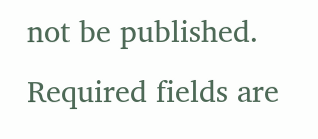not be published. Required fields are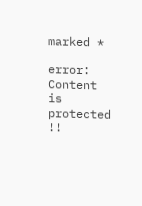marked *

error: Content is protected !!